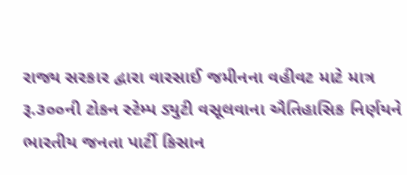રાજ્ય સરકાર દ્વારા વારસાઈ જમીનના વહીવટ માટે માત્ર રૂ.૩૦૦ની ટોકન સ્ટેમ્પ ડ્યુટી વસૂલવાના ઐતિહાસિક નિર્ણયને ભારતીય જનતા પાર્ટી કિસાન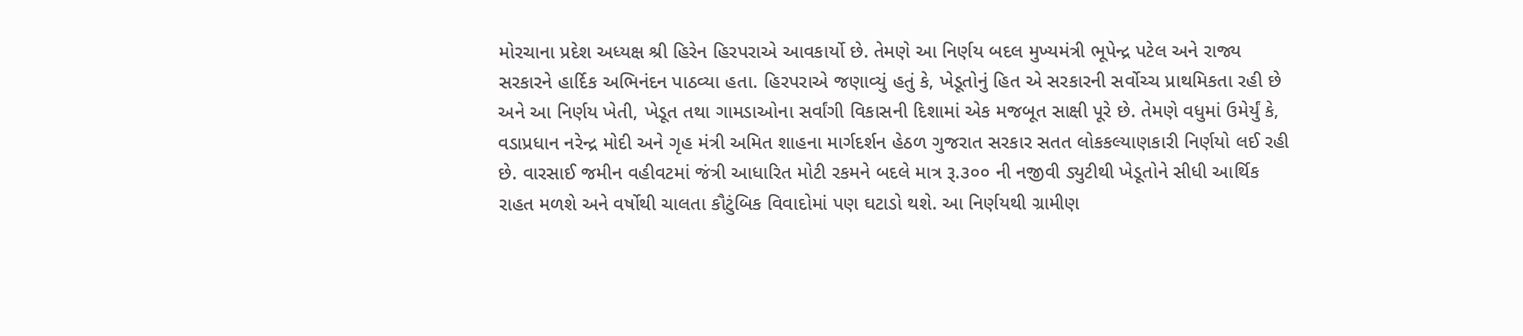મોરચાના પ્રદેશ અધ્યક્ષ શ્રી હિરેન હિરપરાએ આવકાર્યો છે. તેમણે આ નિર્ણય બદલ મુખ્યમંત્રી ભૂપેન્દ્ર પટેલ અને રાજ્ય સરકારને હાર્દિક અભિનંદન પાઠવ્યા હતા. હિરપરાએ જણાવ્યું હતું કે, ખેડૂતોનું હિત એ સરકારની સર્વોચ્ચ પ્રાથમિકતા રહી છે અને આ નિર્ણય ખેતી, ખેડૂત તથા ગામડાઓના સર્વાંગી વિકાસની દિશામાં એક મજબૂત સાક્ષી પૂરે છે. તેમણે વધુમાં ઉમેર્યું કે, વડાપ્રધાન નરેન્દ્ર મોદી અને ગૃહ મંત્રી અમિત શાહના માર્ગદર્શન હેઠળ ગુજરાત સરકાર સતત લોકકલ્યાણકારી નિર્ણયો લઈ રહી છે. વારસાઈ જમીન વહીવટમાં જંત્રી આધારિત મોટી રકમને બદલે માત્ર રૂ.૩૦૦ ની નજીવી ડ્યુટીથી ખેડૂતોને સીધી આર્થિક રાહત મળશે અને વર્ષોથી ચાલતા કૌટુંબિક વિવાદોમાં પણ ઘટાડો થશે. આ નિર્ણયથી ગ્રામીણ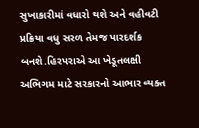સુખાકારીમાં વધારો થશે અને વહીવટી પ્રક્રિયા વધુ સરળ તેમજ પારદર્શક બનશે.હિરપરાએ આ ખેડૂતલક્ષી અભિગમ માટે સરકારનો આભાર વ્યક્ત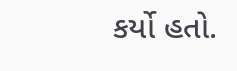કર્યો હતો.